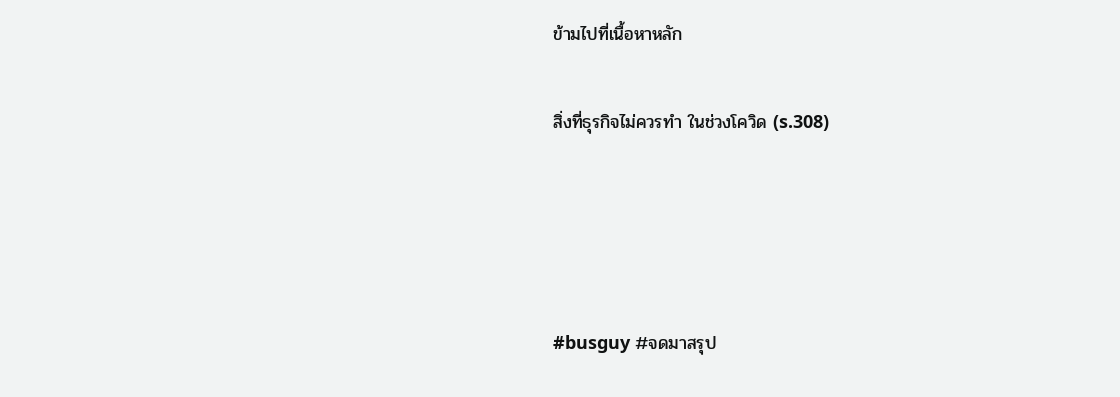ข้ามไปที่เนื้อหาหลัก

สิ่งที่ธุรกิจไม่ควรทำ ในช่วงโควิด (s.308)




#busguy #จดมาสรุป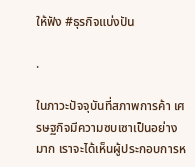ให้ฟัง #ธุรกิจแบ่งปัน

.

ในภาวะปัจจุบันที่สภาพการค้า เศรษฐกิจมีความซบเซาเป็นอย่างมาก เราจะได้เห็นผู้ประกอบการห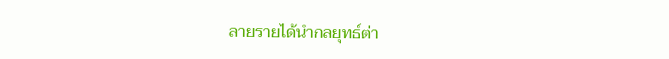ลายรายได้นำกลยุทธ์ต่า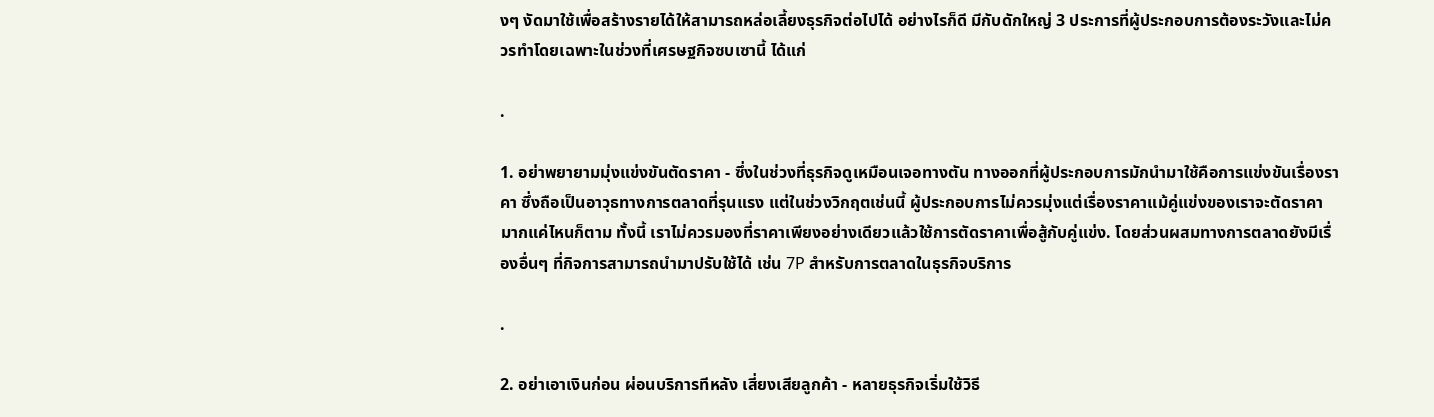งๆ งัดมาใช้เพื่อสร้างรายได้ให้สามารถหล่อเลี้ยงธุรกิจต่อไปได้ อย่างไรก็ดี มีกับดักใหญ่ 3 ประการที่ผู้ประกอบการต้องระวังและไม่ควรทำโดยเฉพาะในช่วงที่เศรษฐกิจซบเซานี้ ได้แก่

.

1. อย่าพยายามมุ่งแข่งขันตัดราคา - ซึ่งในช่วงที่ธุรกิจดูเหมือนเจอทางตัน ทางออกที่ผู้ประกอบการมักนำมาใช้คือการแข่งขันเรื่องราคา ซึ่งถือเป็นอาวุธทางการตลาดที่รุนแรง แต่ในช่วงวิกฤตเช่นนี้ ผู้ประกอบการไม่ควรมุ่งแต่เรื่องราคาแม้คู่แข่งของเราจะตัดราคามากแค่ไหนก็ตาม ทั้งนี้ เราไม่ควรมองที่ราคาเพียงอย่างเดียวแล้วใช้การตัดราคาเพื่อสู้กับคู่แข่ง. โดยส่วนผสมทางการตลาดยังมีเรื่องอื่นๆ ที่กิจการสามารถนำมาปรับใช้ได้ เช่น 7P สำหรับการตลาดในธุรกิจบริการ

.

2. อย่าเอาเงินก่อน ผ่อนบริการทีหลัง เสี่ยงเสียลูกค้า - หลายธุรกิจเริ่มใช้วิธี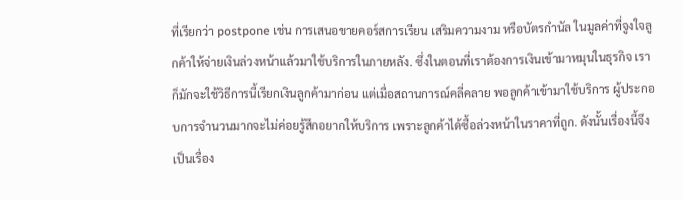ที่เรียกว่า postpone เช่น การเสนอขายคอร์สการเรียน เสริมความงาม หรือบัตรกำนัล ในมูลค่าที่จูงใจลูกค้าให้จ่ายเงินล่วงหน้าแล้วมาใช้บริการในภายหลัง. ซึ่งในตอนที่เราต้องการเงินเข้ามาหมุนในธุรกิจ เราก็มักจะใช้วิธีการนี้เรียกเงินลูกค้ามาก่อน แต่เมื่อสถานการณ์คลี่คลาย พอลูกค้าเข้ามาใช้บริการ ผู้ประกอบการจำนวนมากจะไม่ค่อยรู้สึกอยากให้บริการ เพราะลูกค้าได้ซื้อล่วงหน้าในราคาที่ถูก. ดังนั้นเรื่องนี้จึงเป็นเรื่อง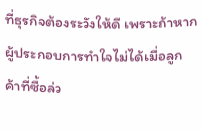ที่ธุรกิจต้องระวังให้ดี เพราะถ้าหากผู้ประกอบการทำใจไม่ได้เมื่อลูกค้าที่ซื้อล่ว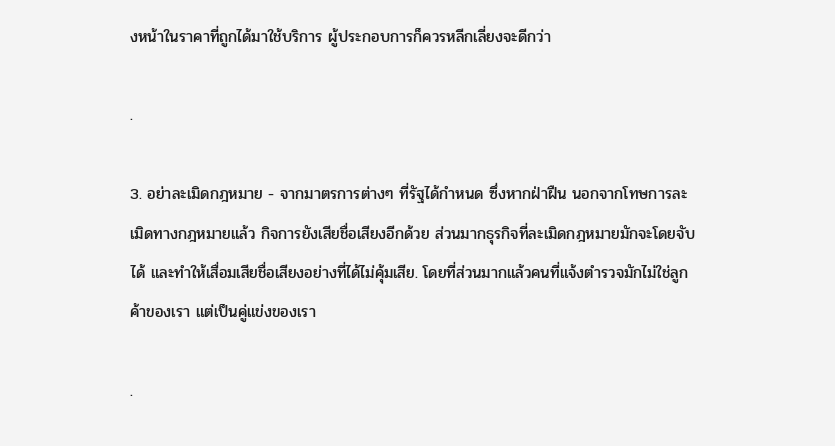งหน้าในราคาที่ถูกได้มาใช้บริการ ผู้ประกอบการก็ควรหลีกเลี่ยงจะดีกว่า

.

3. อย่าละเมิดกฎหมาย - จากมาตรการต่างๆ ที่รัฐได้กำหนด ซึ่งหากฝ่าฝืน นอกจากโทษการละเมิดทางกฎหมายแล้ว กิจการยังเสียชื่อเสียงอีกด้วย ส่วนมากธุรกิจที่ละเมิดกฎหมายมักจะโดยจับได้ และทำให้เสื่อมเสียชื่อเสียงอย่างที่ได้ไม่คุ้มเสีย. โดยที่ส่วนมากแล้วคนที่แจ้งตำรวจมักไม่ใช่ลูกค้าของเรา แต่เป็นคู่แข่งของเรา

.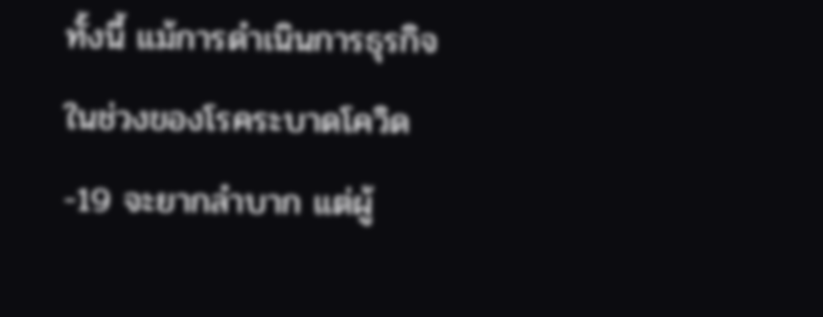ทั้งนี้ แม้การดำเนินการธุรกิจในช่วงของโรคระบาดโควิด-19 จะยากลำบาก แต่ผู้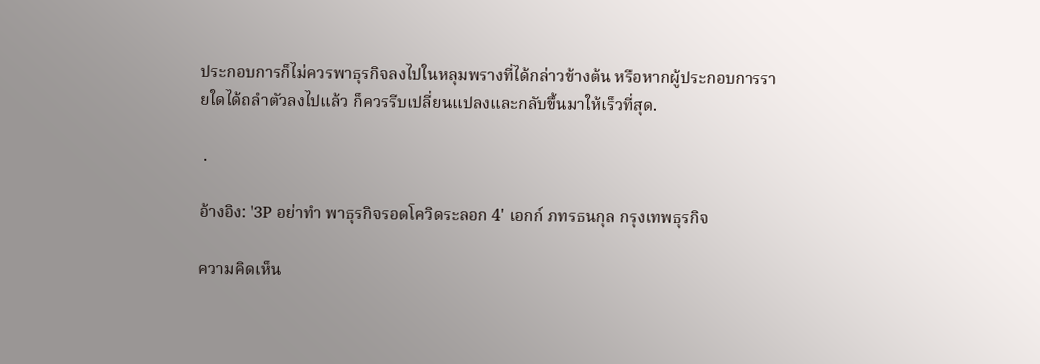ประกอบการก็ไม่ควรพาธุรกิจลงไปในหลุมพรางที่ได้กล่าวข้างต้น หรือหากผู้ประกอบการรายใดได้ถลำตัวลงไปแล้ว ก็ควรรีบเปลี่ยนแปลงและกลับขึ้นมาให้เร็วที่สุด.

 .

อ้างอิง: '3P อย่าทำ พาธุรกิจรอดโควิดระลอก 4' เอกก์ ภทรธนกุล กรุงเทพธุรกิจ

ความคิดเห็น